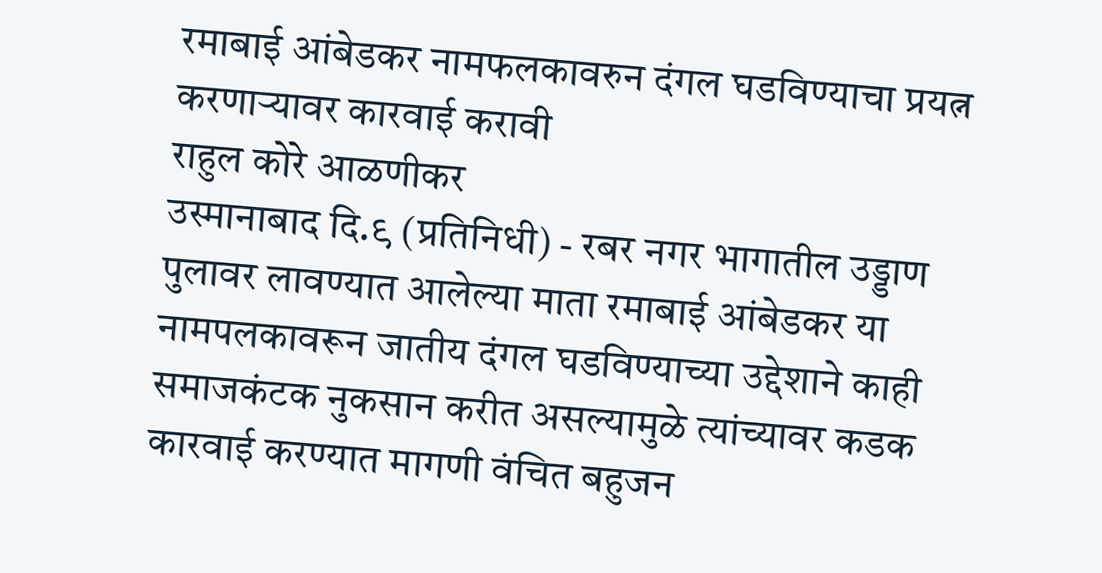रमाबाई आंबेडकर नामफलकावरुन दंगल घडविण्याचा प्रयत्न करणाऱ्यावर कारवाई करावी
राहुल कोरे आळणीकर
उस्मानाबाद दि.९ (प्रतिनिधी) - रबर नगर भागातील उड्डाण पुलावर लावण्यात आलेल्या माता रमाबाई आंबेडकर या नामपलकावरून जातीय दंगल घडविण्याच्या उद्देशाने काही समाजकंटक नुकसान करीत असल्यामुळे त्यांच्यावर कडक कारवाई करण्यात मागणी वंचित बहुजन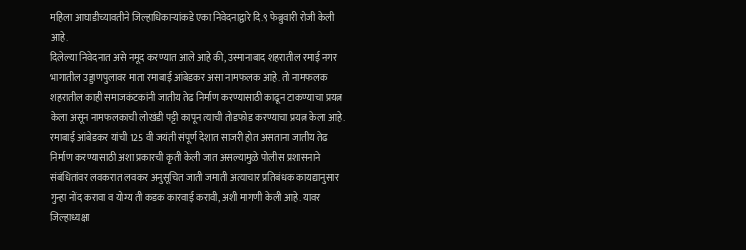महिला आघाडीच्यावतीने जिल्हाधिकाऱ्यांकडे एका निवेदनाद्वारे दि.९ फेब्रुवारी रोजी केली आहे.
दिलेल्या निवेदनात असे नमूद करण्यात आले आहे की, उस्मानाबाद शहरातील रमाई नगर भागातील उड्डाणपुलावर माता रमाबाई आंबेडकर असा नामफलक आहे. तो नामफलक शहरातील काही समाजकंटकांनी जातीय तेढ निर्माण करण्यासाठी काढून टाकण्याचा प्रयत्न केला असून नामफलकाची लोखंडी पट्टी कापून त्याची तोडफोड करण्याचा प्रयत्न केला आहे. रमाबाई आंबेडकर यांची 125 वी जयंती संपूर्ण देशात साजरी होत असताना जातीय तेढ निर्माण करण्यासाठी अशा प्रकारची कृती केली जात असल्यामुळे पोलीस प्रशासनाने संबंधितांवर लवकरात लवकर अनुसूचित जाती जमाती अत्याचार प्रतिबंधक कायद्यानुसार गुन्हा नोंद करावा व योग्य ती कडक कारवाई करावी, अशी मागणी केली आहे. यावर जिल्हाध्यक्षा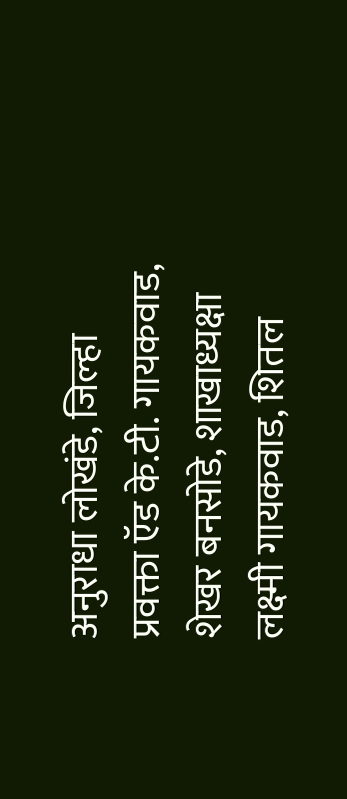अनुराधा लोखंडे, जिल्हा प्रवक्ता ऍड के.टी. गायकवाड, शेखर बनसोडे, शाखाध्यक्षा लक्ष्मी गायकवाड, शितल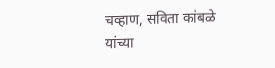चव्हाण, सविता कांबळे यांच्या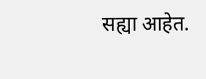सह्या आहेत.